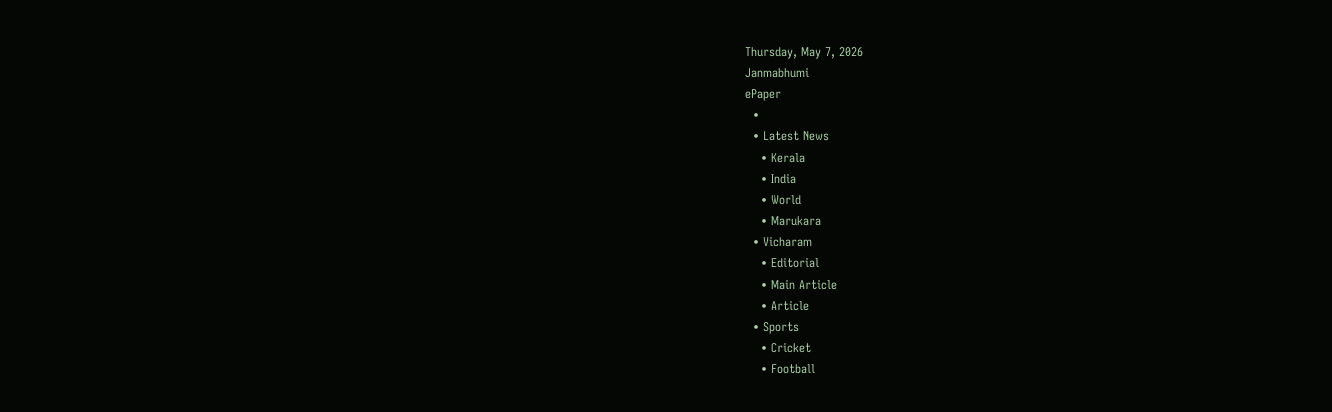Thursday, May 7, 2026
Janmabhumi
ePaper
  •
  • Latest News
    • Kerala
    • India
    • World
    • Marukara
  • Vicharam
    • Editorial
    • Main Article
    • Article
  • Sports
    • Cricket
    • Football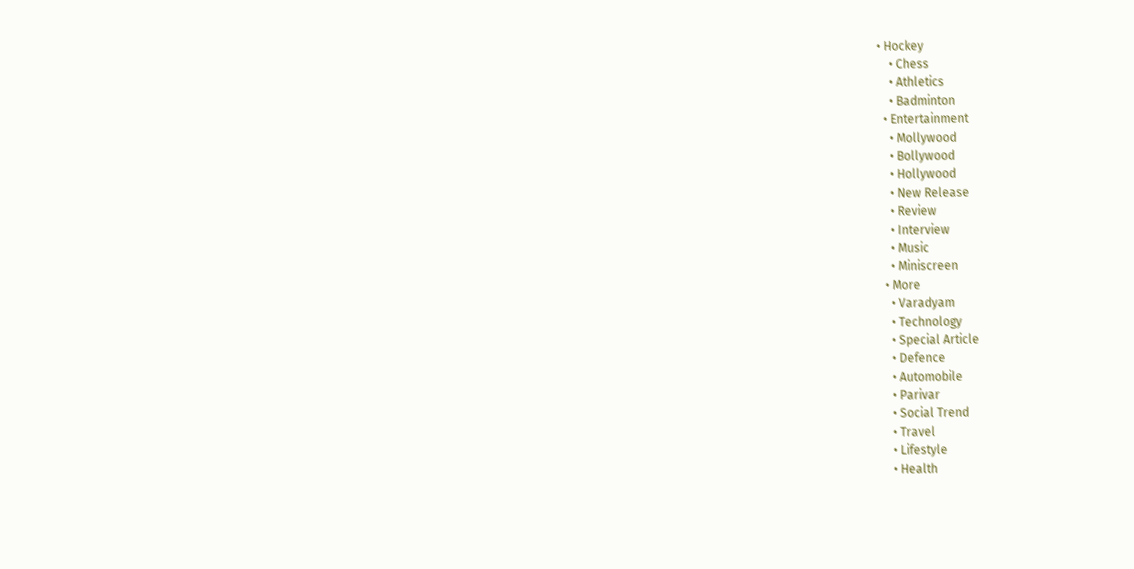• Hockey
    • Chess
    • Athletics
    • Badminton
  • Entertainment
    • Mollywood
    • Bollywood
    • Hollywood
    • New Release
    • Review
    • Interview
    • Music
    • Miniscreen
  • More
    • Varadyam
    • Technology
    • Special Article
    • Defence
    • Automobile
    • Parivar
    • Social Trend
    • Travel
    • Lifestyle
    • Health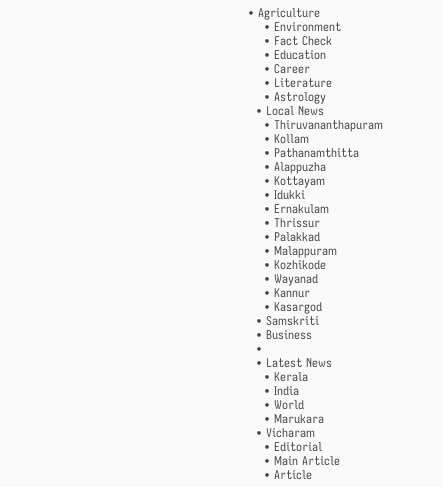• Agriculture
    • Environment
    • Fact Check
    • Education
    • Career
    • Literature
    • Astrology
  • Local News
    • Thiruvananthapuram
    • Kollam
    • Pathanamthitta
    • Alappuzha
    • Kottayam
    • Idukki
    • Ernakulam
    • Thrissur
    • Palakkad
    • Malappuram
    • Kozhikode
    • Wayanad
    • Kannur
    • Kasargod
  • Samskriti
  • Business
  •
  • Latest News
    • Kerala
    • India
    • World
    • Marukara
  • Vicharam
    • Editorial
    • Main Article
    • Article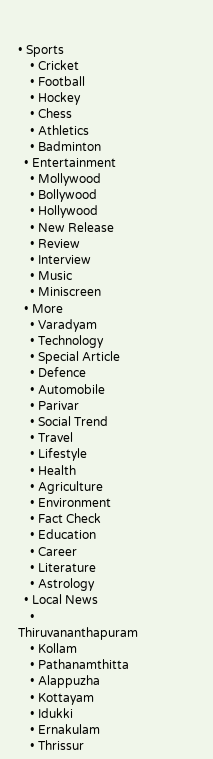• Sports
    • Cricket
    • Football
    • Hockey
    • Chess
    • Athletics
    • Badminton
  • Entertainment
    • Mollywood
    • Bollywood
    • Hollywood
    • New Release
    • Review
    • Interview
    • Music
    • Miniscreen
  • More
    • Varadyam
    • Technology
    • Special Article
    • Defence
    • Automobile
    • Parivar
    • Social Trend
    • Travel
    • Lifestyle
    • Health
    • Agriculture
    • Environment
    • Fact Check
    • Education
    • Career
    • Literature
    • Astrology
  • Local News
    • Thiruvananthapuram
    • Kollam
    • Pathanamthitta
    • Alappuzha
    • Kottayam
    • Idukki
    • Ernakulam
    • Thrissur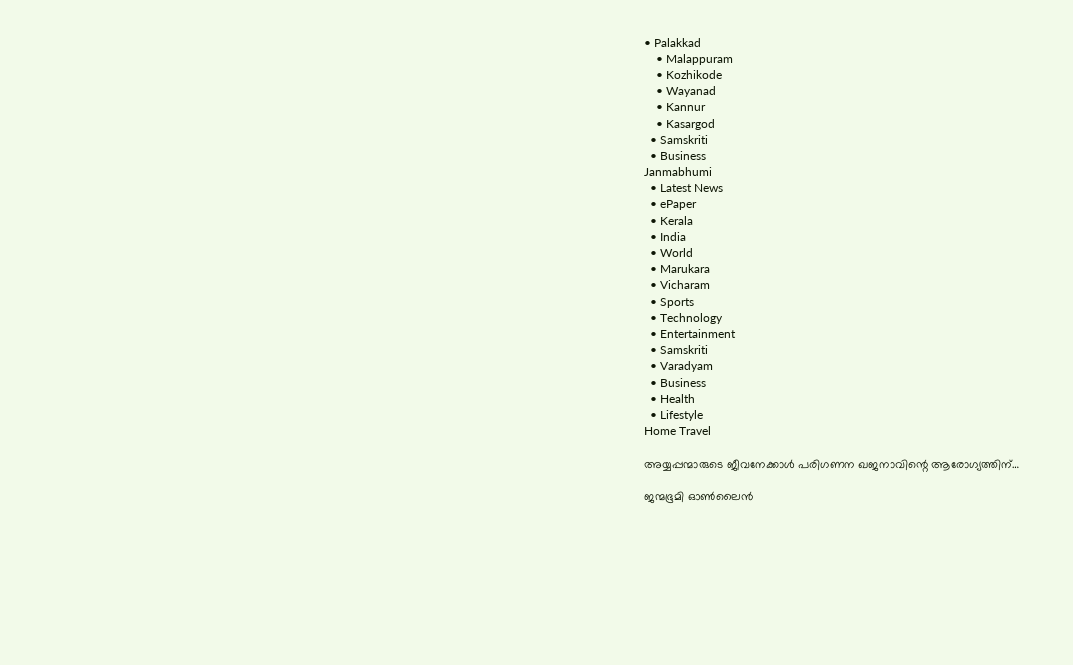• Palakkad
    • Malappuram
    • Kozhikode
    • Wayanad
    • Kannur
    • Kasargod
  • Samskriti
  • Business
Janmabhumi
  • Latest News
  • ePaper
  • Kerala
  • India
  • World
  • Marukara
  • Vicharam
  • Sports
  • Technology
  • Entertainment
  • Samskriti
  • Varadyam
  • Business
  • Health
  • Lifestyle
Home Travel

അയ്യപ്പന്മാരുടെ ജീവനേക്കാള്‍ പരിഗണന ഖജനാവിന്റെ ആരോഗ്യത്തിന്…

ജന്മഭൂമി ഓണ്‍ലൈന്‍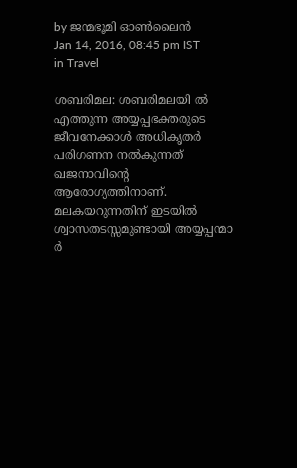by ജന്മഭൂമി ഓണ്‍ലൈന്‍
Jan 14, 2016, 08:45 pm IST
in Travel

ശബരിമല: ശബരിമലയി ല്‍ എത്തുന്ന അയ്യപ്പഭക്തരുടെ ജീവനേക്കാള്‍ അധികൃതര്‍ പരിഗണന നല്‍കുന്നത് ഖജനാവിന്റെ ആരോഗ്യത്തിനാണ്. മലകയറുന്നതിന് ഇടയില്‍ ശ്വാസതടസ്സമുണ്ടായി അയ്യപ്പന്മാ ര്‍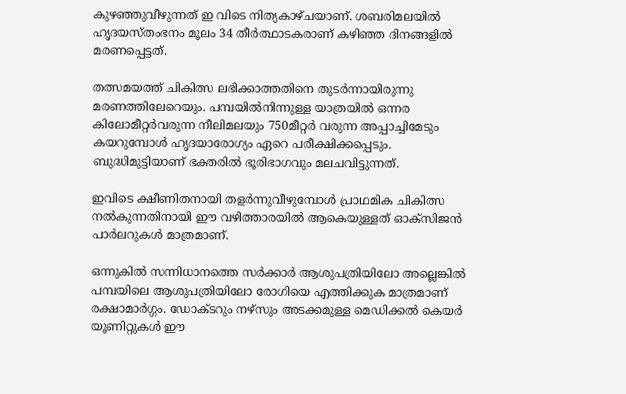കുഴഞ്ഞുവീഴുന്നത് ഇ വിടെ നിത്യകാഴ്ചയാണ്. ശബരിമലയില്‍ ഹൃദയസ്തംഭനം മൂലം 34 തീര്‍ത്ഥാടകരാണ് കഴിഞ്ഞ ദിനങ്ങളില്‍ മരണപ്പെട്ടത്.

തത്സമയത്ത് ചികിത്സ ലഭിക്കാത്തതിനെ തുടര്‍ന്നായിരുന്നു മരണത്തിലേറെയും. പമ്പയില്‍നിന്നുള്ള യാത്രയില്‍ ഒന്നര കിലോമീറ്റര്‍വരുന്ന നീലിമലയും 750മീറ്റര്‍ വരുന്ന അപ്പാച്ചിമേടും കയറുമ്പോള്‍ ഹൃദയാരോഗ്യം ഏറെ പരീക്ഷിക്കപ്പെടും. ബുദ്ധിമുട്ടിയാണ് ഭക്തരില്‍ ഭൂരിഭാഗവും മലചവിട്ടുന്നത്.

ഇവിടെ ക്ഷീണിതനായി തളര്‍ന്നുവീഴുമ്പോള്‍ പ്രാഥമിക ചികിത്സ നല്‍കുന്നതിനായി ഈ വഴിത്താരയില്‍ ആകെയുള്ളത് ഓക്‌സിജന്‍ പാര്‍ലറുകള്‍ മാത്രമാണ്.

ഒന്നുകില്‍ സന്നിധാനത്തെ സര്‍ക്കാര്‍ ആശുപത്രിയിലോ അല്ലെങ്കില്‍ പമ്പയിലെ ആശുപത്രിയിലോ രോഗിയെ എത്തിക്കുക മാത്രമാണ് രക്ഷാമാര്‍ഗ്ഗം. ഡോക്ടറും നഴ്‌സും അടക്കമുള്ള മെഡിക്കല്‍ കെയര്‍ യൂണിറ്റുകള്‍ ഈ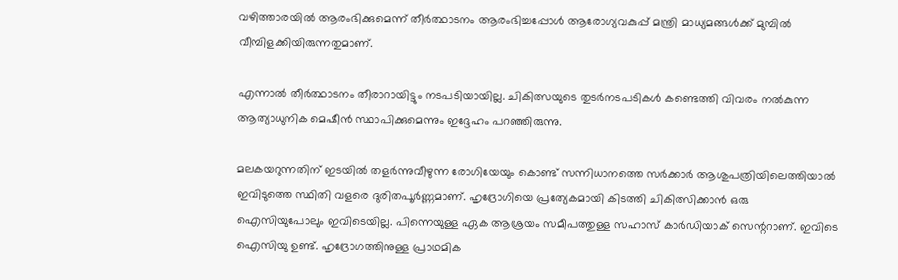വഴിത്താരയില്‍ ആരംഭിക്കുമെന്ന് തീര്‍ത്ഥാടനം ആരംഭിച്ചപ്പോള്‍ ആരോഗ്യവകുപ്പ് മന്ത്രി മാധ്യമങ്ങള്‍ക്ക് മുമ്പില്‍ വീമ്പിളക്കിയിരുന്നതുമാണ്.

എന്നാല്‍ തീര്‍ത്ഥാടനം തീരാറായിട്ടും നടപടിയായില്ല. ചികിത്സയുടെ തുടര്‍നടപടികള്‍ കണ്ടെത്തി വിവരം നല്‍കുന്ന ആത്യാധുനിക മെഷീന്‍ സ്ഥാപിക്കുമെന്നും ഇദ്ദേഹം പറഞ്ഞിരുന്നു.

മലകയറുന്നതിന് ഇടയില്‍ തളര്‍ന്നുവീഴുന്ന രോഗിയേയും കൊണ്ട് സന്നിധാനത്തെ സര്‍ക്കാര്‍ ആശുപത്രിയിലെത്തിയാല്‍ ഇവിടുത്തെ സ്ഥിതി വളരെ ദുരിതപൂര്‍ണ്ണമാണ്. ഹൃദ്രോഗിയെ പ്രത്യേകമായി കിടത്തി ചികിത്സിക്കാന്‍ ഒരു ഐസിയുപോലും ഇവിടെയില്ല. പിന്നെയുള്ള ഏക ആശ്രയം സമീപത്തുള്ള സഹാസ് കാര്‍ഡിയാക് സെന്ററാണ്. ഇവിടെ ഐസിയു ഉണ്ട്. ഹൃദ്രോഗത്തിനുള്ള പ്രാഥമിക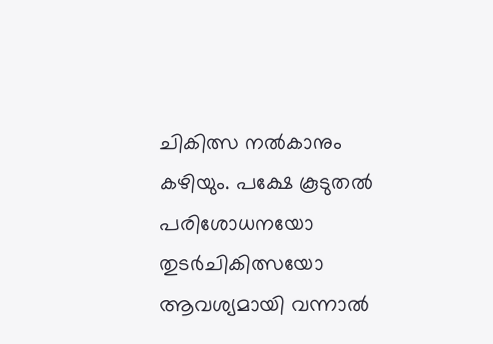ചികിത്സ നല്‍കാനും കഴിയും. പക്ഷേ കൂടുതല്‍ പരിശോധനയോ തുടര്‍ചികിത്സയോ ആവശ്യമായി വന്നാല്‍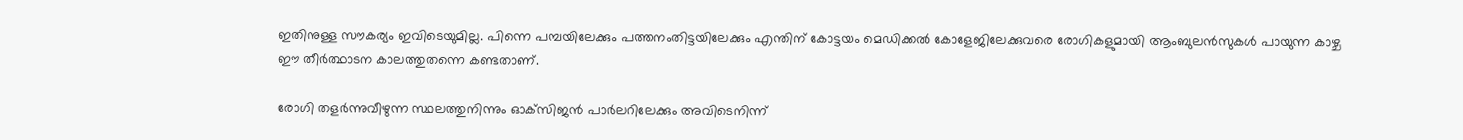ഇതിനുള്ള സൗകര്യം ഇവിടെയുമില്ല. പിന്നെ പമ്പയിലേക്കും പത്തനംതിട്ടയിലേക്കും എന്തിന് കോട്ടയം മെഡിക്കല്‍ കോളേജിലേക്കുവരെ രോഗികളുമായി ആംബുലന്‍സുകള്‍ പായുന്ന കാഴ്ച ഈ തീര്‍ത്ഥാടന കാലത്തുതന്നെ കണ്ടതാണ്.

രോഗി തളര്‍ന്നുവീഴുന്ന സ്ഥലത്തുനിന്നും ഓക്‌സിജന്‍ പാര്‍ലറിലേക്കും അവിടെനിന്ന്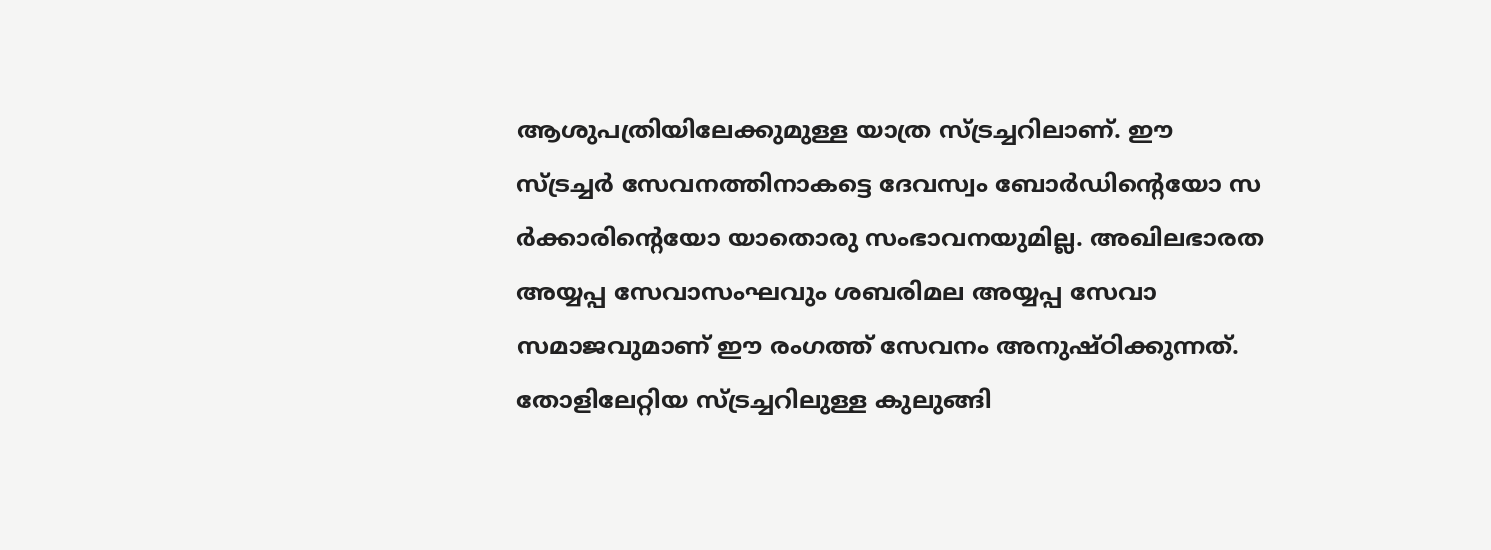ആശുപത്രിയിലേക്കുമുള്ള യാത്ര സ്ട്രച്ചറിലാണ്. ഈ സ്ട്രച്ചര്‍ സേവനത്തിനാകട്ടെ ദേവസ്വം ബോര്‍ഡിന്റെയോ സ ര്‍ക്കാരിന്റെയോ യാതൊരു സംഭാവനയുമില്ല. അഖിലഭാരത അയ്യപ്പ സേവാസംഘവും ശബരിമല അയ്യപ്പ സേവാ സമാജവുമാണ് ഈ രംഗത്ത് സേവനം അനുഷ്ഠിക്കുന്നത്. തോളിലേറ്റിയ സ്ട്രച്ചറിലുള്ള കുലുങ്ങി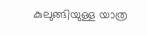കുലുങ്ങിയുള്ള യാത്ര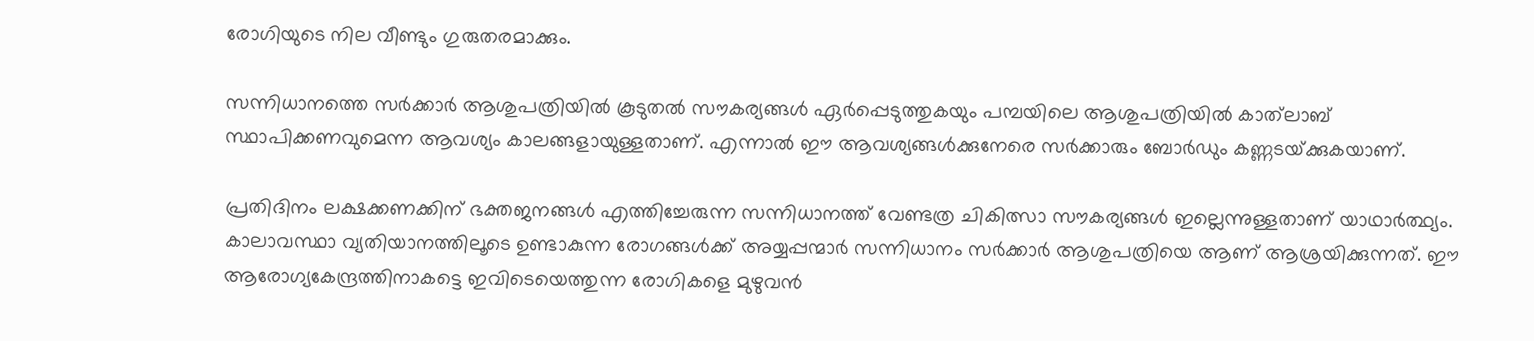രോഗിയുടെ നില വീണ്ടും ഗുരുതരമാക്കും.

സന്നിധാനത്തെ സര്‍ക്കാര്‍ ആശുപത്രിയില്‍ കൂടുതല്‍ സൗകര്യങ്ങള്‍ ഏര്‍പ്പെടുത്തുകയും പമ്പയിലെ ആശുപത്രിയില്‍ കാത്‌ലാബ് സ്ഥാപിക്കണവുമെന്ന ആവശ്യം കാലങ്ങളായുള്ളതാണ്. എന്നാല്‍ ഈ ആവശ്യങ്ങള്‍ക്കുനേരെ സര്‍ക്കാരും ബോര്‍ഡും കണ്ണടയ്‌ക്കുകയാണ്.

പ്രതിദിനം ലക്ഷക്കണക്കിന് ഭക്തജനങ്ങള്‍ എത്തിച്ചേരുന്ന സന്നിധാനത്ത് വേണ്ടത്ര ചികിത്സാ സൗകര്യങ്ങള്‍ ഇല്ലെന്നുള്ളതാണ് യാഥാര്‍ത്ഥ്യം. കാലാവസ്ഥാ വ്യതിയാനത്തിലൂടെ ഉണ്ടാകുന്ന രോഗങ്ങള്‍ക്ക് അയ്യപ്പന്മാര്‍ സന്നിധാനം സര്‍ക്കാര്‍ ആശുപത്രിയെ ആണ് ആശ്രയിക്കുന്നത്. ഈ ആരോഗ്യകേന്ദ്രത്തിനാകട്ടെ ഇവിടെയെത്തുന്ന രോഗികളെ മുഴുവന്‍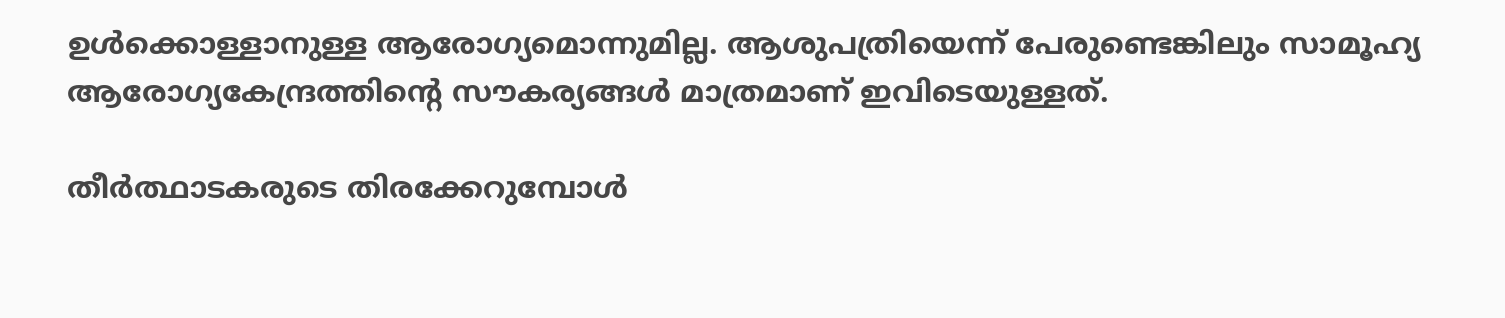ഉള്‍ക്കൊള്ളാനുള്ള ആരോഗ്യമൊന്നുമില്ല. ആശുപത്രിയെന്ന് പേരുണ്ടെങ്കിലും സാമൂഹ്യ ആരോഗ്യകേന്ദ്രത്തിന്റെ സൗകര്യങ്ങള്‍ മാത്രമാണ് ഇവിടെയുള്ളത്.

തീര്‍ത്ഥാടകരുടെ തിരക്കേറുമ്പോള്‍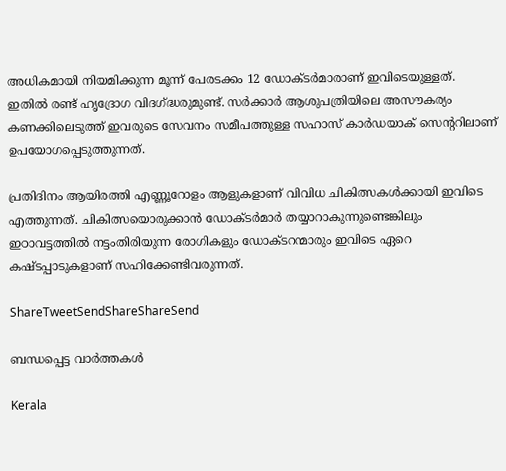അധികമായി നിയമിക്കുന്ന മൂന്ന് പേരടക്കം 12 ഡോക്ടര്‍മാരാണ് ഇവിടെയുള്ളത്. ഇതില്‍ രണ്ട് ഹൃദ്രോഗ വിദഗ്‌ദ്ധരുമുണ്ട്. സര്‍ക്കാര്‍ ആശുപത്രിയിലെ അസൗകര്യം കണക്കിലെടുത്ത് ഇവരുടെ സേവനം സമീപത്തുള്ള സഹാസ് കാര്‍ഡയാക് സെന്ററിലാണ് ഉപയോഗപ്പെടുത്തുന്നത്.

പ്രതിദിനം ആയിരത്തി എണ്ണൂറോളം ആളുകളാണ് വിവിധ ചികിത്സകള്‍ക്കായി ഇവിടെ എത്തുന്നത്. ചികിത്സയൊരുക്കാന്‍ ഡോക്ടര്‍മാര്‍ തയ്യാറാകുന്നുണ്ടെങ്കിലും ഇഠാവട്ടത്തില്‍ നട്ടംതിരിയുന്ന രോഗികളും ഡോക്ടറന്മാരും ഇവിടെ ഏറെ കഷ്ടപ്പാടുകളാണ് സഹിക്കേണ്ടിവരുന്നത്.

ShareTweetSendShareShareSend

ബന്ധപ്പെട്ട വാര്‍ത്തകള്‍

Kerala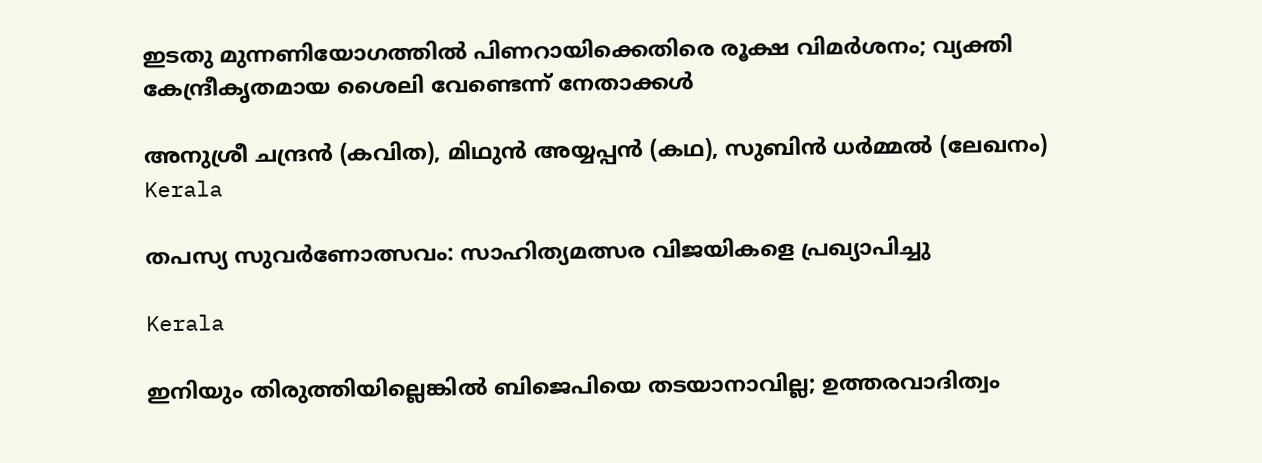ഇടതു മുന്നണിയോഗത്തിൽ പിണറായിക്കെതിരെ രൂക്ഷ വിമർശനം; വ്യക്തി കേന്ദ്രീകൃതമായ ശൈലി വേണ്ടെന്ന് നേതാക്കൾ

അനുശ്രീ ചന്ദ്രന്‍ (കവിത), മിഥുന്‍ അയ്യപ്പന്‍ (കഥ), സുബിന്‍ ധര്‍മ്മല്‍ (ലേഖനം)
Kerala

തപസ്യ സുവര്‍ണോത്സവം: സാഹിത്യമത്സര വിജയികളെ പ്രഖ്യാപിച്ചു

Kerala

ഇനിയും തിരുത്തിയില്ലെങ്കില്‍ ബിജെപിയെ തടയാനാവില്ല; ഉത്തരവാദിത്വം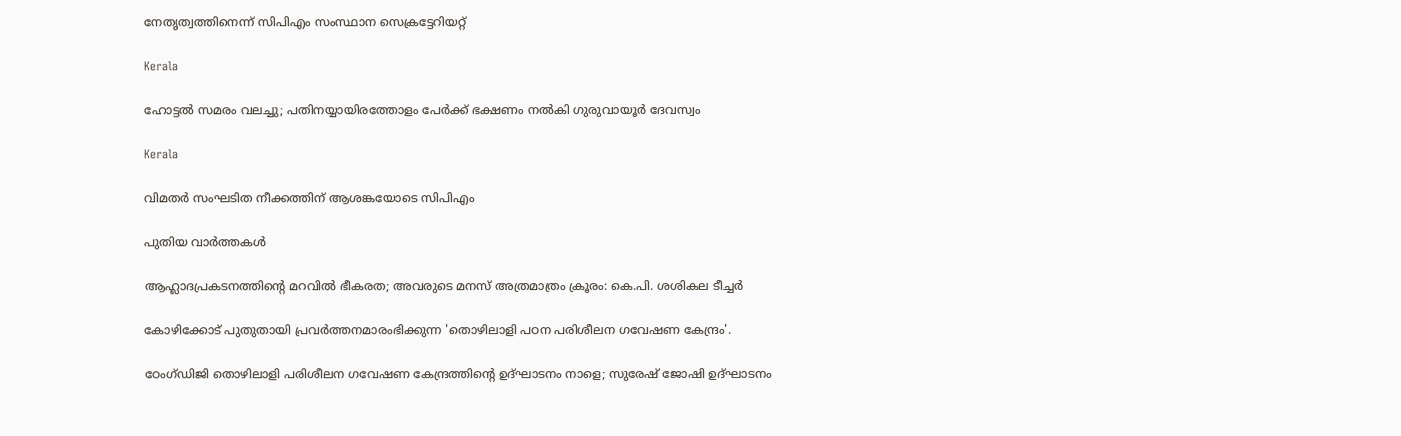നേതൃത്വത്തിനെന്ന് സിപിഎം സംസ്ഥാന സെക്രട്ടേറിയറ്റ്

Kerala

ഹോട്ടല്‍ സമരം വലച്ചു; പതിനയ്യായിരത്തോളം പേര്‍ക്ക് ഭക്ഷണം നല്‍കി ഗുരുവായൂര്‍ ദേവസ്വം

Kerala

വിമതര്‍ സംഘടിത നീക്കത്തിന് ആശങ്കയോടെ സിപിഎം

പുതിയ വാര്‍ത്തകള്‍

ആഹ്ലാദപ്രകടനത്തിന്റെ മറവില്‍ ഭീകരത; അവരുടെ മനസ് അത്രമാത്രം ക്രൂരം: കെ.പി. ശശികല ടീച്ചര്‍

കോഴിക്കോട് പുതുതായി പ്രവര്‍ത്തനമാരംഭിക്കുന്ന 'തൊഴിലാളി പഠന പരിശീലന ഗവേഷണ കേന്ദ്രം'.

ഠേംഗ്ഡിജി തൊഴിലാളി പരിശീലന ഗവേഷണ കേന്ദ്രത്തിന്റെ ഉദ്ഘാടനം നാളെ; സുരേഷ് ജോഷി ഉദ്ഘാടനം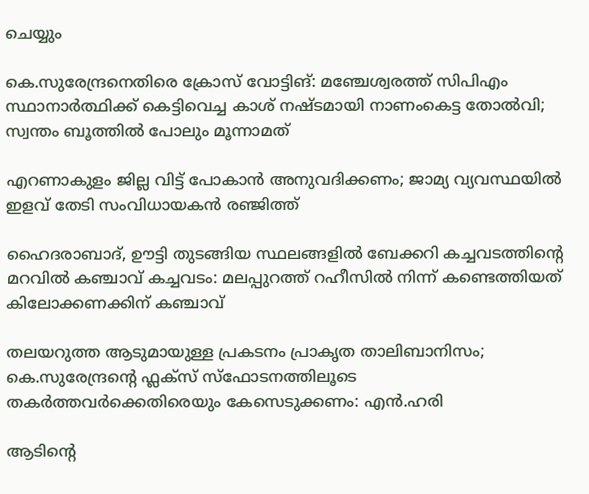ചെയ്യും

കെ.സുരേന്ദ്രനെതിരെ ക്രോസ് വോട്ടിങ്: മഞ്ചേശ്വരത്ത് സിപിഎം സ്ഥാനാർത്ഥിക്ക് കെട്ടിവെച്ച കാശ് നഷ്ടമായി നാണംകെട്ട തോൽവി; സ്വന്തം ബൂത്തിൽ പോലും മൂന്നാമത്

എറണാകുളം ജില്ല വിട്ട് പോകാൻ അനുവദിക്കണം; ജാമ്യ വ്യവസ്ഥയിൽ ഇളവ് തേടി സംവിധായകൻ രഞ്ജിത്ത്

ഹൈദരാബാദ്, ഊട്ടി തുടങ്ങിയ സ്ഥലങ്ങളിൽ ബേക്കറി കച്ചവടത്തിന്റെ മറവിൽ കഞ്ചാവ് കച്ചവടം: മലപ്പുറത്ത് റഹീസിൽ നിന്ന് കണ്ടെത്തിയത് കിലോക്കണക്കിന് കഞ്ചാവ്

തലയറുത്ത ആടുമായുള്ള പ്രകടനം പ്രാകൃത താലിബാനിസം; കെ.സുരേന്ദ്രന്റെ ഫ്ലക്സ് സ്ഫോടനത്തിലൂടെ തകർത്തവർക്കെതിരെയും കേസെടുക്കണം: എൻ.ഹരി

ആടിന്റെ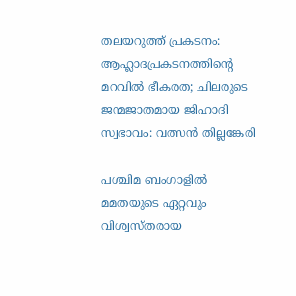തലയറുത്ത് പ്രകടനം: ആഹ്ലാദപ്രകടനത്തിന്റെ മറവില്‍ ഭീകരത; ചിലരുടെ ജന്മജാതമായ ജിഹാദി സ്വഭാവം: വത്സന്‍ തില്ലങ്കേരി

പശ്ചിമ ബംഗാളിൽ മമതയുടെ ഏറ്റവും വിശ്വസ്തരായ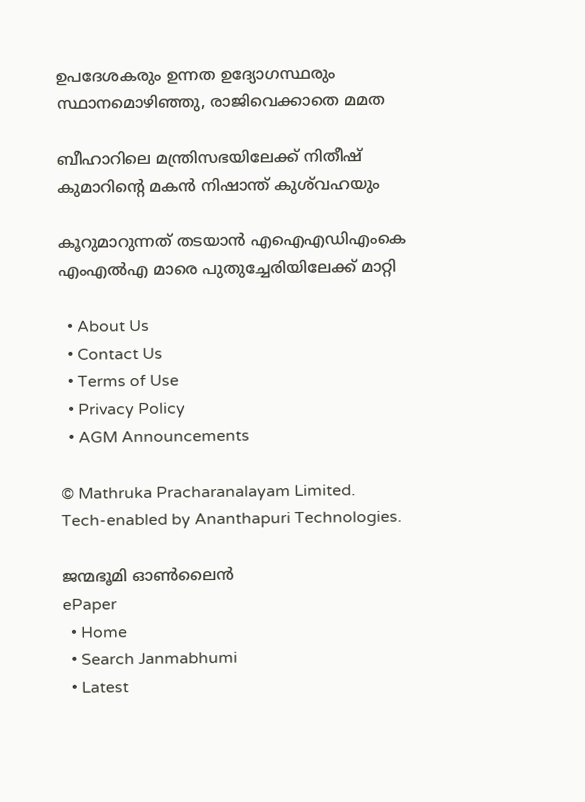ഉപദേശകരും ഉന്നത ഉദ്യോഗസ്ഥരും സ്ഥാനമൊഴിഞ്ഞു, രാജിവെക്കാതെ മമത

ബീഹാറിലെ മന്ത്രിസഭയിലേക്ക് നിതീഷ് കുമാറിന്റെ മകൻ നിഷാന്ത് കുശ്‌വഹയും

കൂറുമാറുന്നത് തടയാൻ എഐഎഡിഎംകെ എംഎൽഎ മാരെ പുതുച്ചേരിയിലേക്ക് മാറ്റി

  • About Us
  • Contact Us
  • Terms of Use
  • Privacy Policy
  • AGM Announcements

© Mathruka Pracharanalayam Limited.
Tech-enabled by Ananthapuri Technologies.

ജന്മഭൂമി ഓണ്‍ലൈന്‍
ePaper
  • Home
  • Search Janmabhumi
  • Latest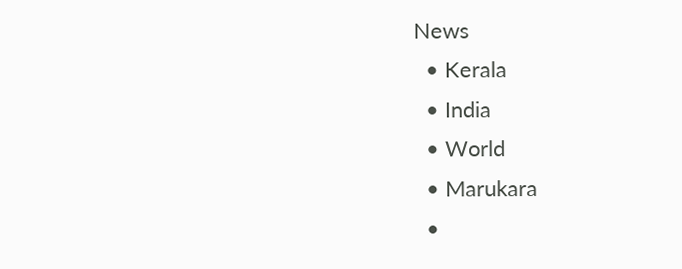News
  • Kerala
  • India
  • World
  • Marukara
  •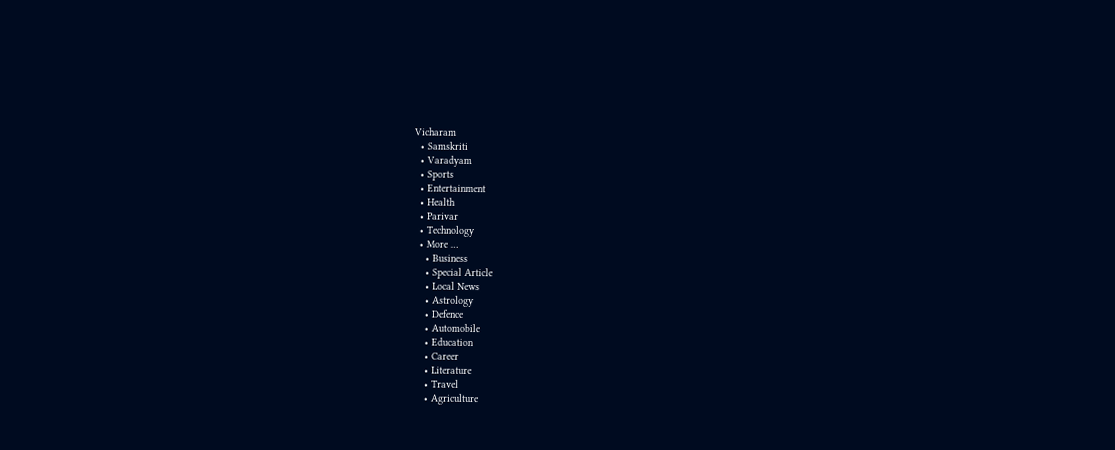Vicharam
  • Samskriti
  • Varadyam
  • Sports
  • Entertainment
  • Health
  • Parivar
  • Technology
  • More …
    • Business
    • Special Article
    • Local News
    • Astrology
    • Defence
    • Automobile
    • Education
    • Career
    • Literature
    • Travel
    • Agriculture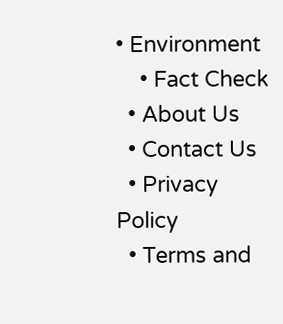• Environment
    • Fact Check
  • About Us
  • Contact Us
  • Privacy Policy
  • Terms and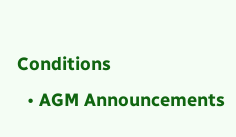Conditions
  • AGM Announcements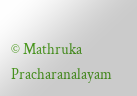© Mathruka Pracharanalayam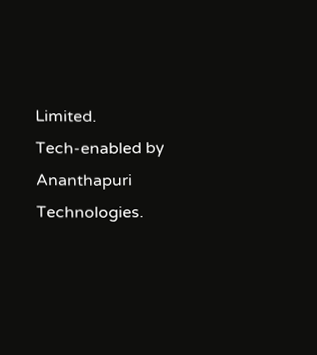Limited.
Tech-enabled by Ananthapuri Technologies.